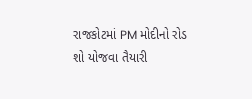રાજકોટમાં PM મોદીનો રોડ શો યોજવા તૈયારી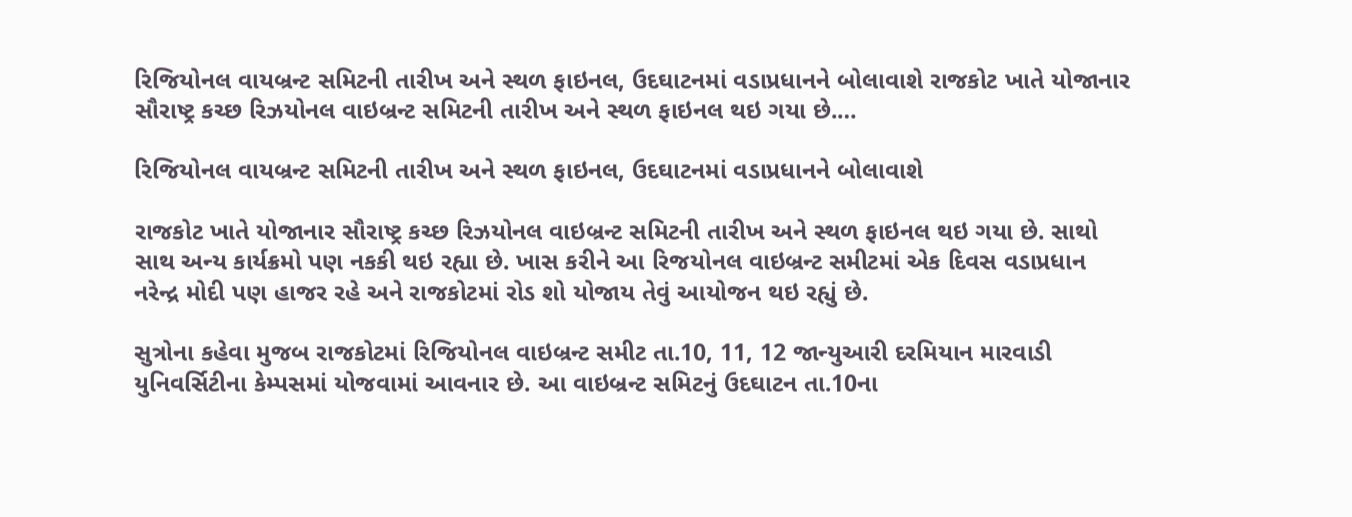રિજિયોનલ વાયબ્રન્ટ સમિટની તારીખ અને સ્થળ ફાઇનલ, ઉદઘાટનમાં વડાપ્રધાનને બોલાવાશે રાજકોટ ખાતે યોજાનાર સૌરાષ્ટ્ર કચ્છ રિઝયોનલ વાઇબ્રન્ટ સમિટની તારીખ અને સ્થળ ફાઇનલ થઇ ગયા છે.…

રિજિયોનલ વાયબ્રન્ટ સમિટની તારીખ અને સ્થળ ફાઇનલ, ઉદઘાટનમાં વડાપ્રધાનને બોલાવાશે

રાજકોટ ખાતે યોજાનાર સૌરાષ્ટ્ર કચ્છ રિઝયોનલ વાઇબ્રન્ટ સમિટની તારીખ અને સ્થળ ફાઇનલ થઇ ગયા છે. સાથો સાથ અન્ય કાર્યક્રમો પણ નકકી થઇ રહ્યા છે. ખાસ કરીને આ રિજયોનલ વાઇબ્રન્ટ સમીટમાં એક દિવસ વડાપ્રધાન નરેન્દ્ર મોદી પણ હાજર રહે અને રાજકોટમાં રોડ શો યોજાય તેવું આયોજન થઇ રહ્યું છે.

સુત્રોના કહેવા મુજબ રાજકોટમાં રિજિયોનલ વાઇબ્રન્ટ સમીટ તા.10, 11, 12 જાન્યુઆરી દરમિયાન મારવાડી યુનિવર્સિટીના કેમ્પસમાં યોજવામાં આવનાર છે. આ વાઇબ્રન્ટ સમિટનું ઉદઘાટન તા.10ના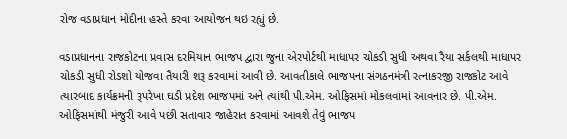રોજ વડાપ્રધાન મોદીના હસ્તે કરવા આયોજન થઇ રહ્યું છે.

વડાપ્રધાનના રાજકોટના પ્રવાસ દરમિયાન ભાજપ દ્વારા જુના એરપોર્ટથી માધાપર ચોકડી સુધી અથવા રૈયા સર્કલથી માધાપર ચોકડી સુધી રોડશો યોજવા તૈયારી શરૂ કરવામાં આવી છે. આવતીકાલે ભાજપના સંગઠનમંત્રી રત્નાકરજી રાજકોટ આવે ત્યારબાદ કાર્યક્રમની રૂપરેખા ઘડી પ્રદેશ ભાજપમાં અને ત્યાંથી પી.એમ. ઓફિસમાં મોકલવામાં આવનાર છે. પી.એમ. ઓફિસમાંથી મંજુરી આવે પછી સતાવાર જાહેરાત કરવામાં આવશે તેવું ભાજપ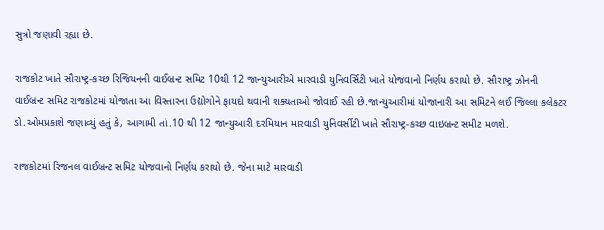સુત્રો જણાવી રહ્યા છે.

રાજકોટ ખાતે સૌરાષ્ટ્ર-કચ્છ રિજિયનની વાઈબ્રન્ટ સમિટ 10થી 12 જાન્યુઆરીએ મારવાડી યુનિવર્સિટી ખાતે યોજવાનો નિર્ણય કરાયો છે. સૌરાષ્ટ્ર ઝોનની વાઈબ્રન્ટ સમિટ રાજકોટમાં યોજાતા આ વિસ્તારના ઉદ્યોગોને ફાયદો થવાની શક્યતાઓ જોવાઈ રહી છે.જાન્યુઆરીમાં યોજાનારી આ સમિટને લઈ જિલ્લા કલેકટર ડો.ઓમપ્રકાશે જણાવ્યું હતું કે, આગામી તાં.10 થી 12 જાન્યુઆરી દરમિયાન મારવાડી યુનિવર્સીટી ખાતે સૌરાષ્ટ્ર-કચ્છ વાઇબ્રન્ટ સમીટ મળશે.

રાજકોટમાં રિજનલ વાઈબ્રન્ટ સમિટ યોજવાનો નિર્ણય કરાયો છે. જેના માટે મારવાડી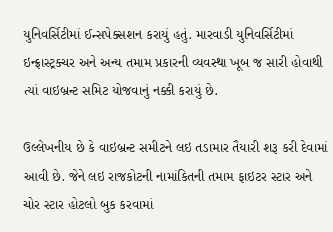યુનિવર્સિટીમાં ઈન્સપેક્સશન કરાયું હતું. મારવાડી યુનિવર્સિટીમાં ઇન્ફ્રાસ્ટ્રક્ચર અને અન્ય તમામ પ્રકારની વ્યવસ્થા ખૂબ જ સારી હોવાથી ત્યાં વાઇબ્રન્ટ સમિટ યોજવાનું નક્કી કરાયું છે.

ઉલ્લેખનીય છે કે વાઇબ્રન્ટ સમીટને લઇ તડામાર તૈયારી શરૂ કરી દેવામાં આવી છે. જેને લઇ રાજકોટની નામાંકિતની તમામ ફાઇટર સ્ટાર અને ચોર સ્ટાર હોટલો બુક કરવામાં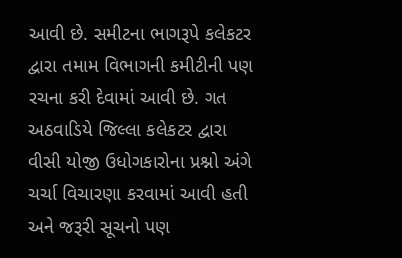આવી છે. સમીટના ભાગરૂપે કલેકટર દ્વારા તમામ વિભાગની કમીટીની પણ રચના કરી દેવામાં આવી છે. ગત અઠવાડિયે જિલ્લા કલેકટર દ્વારા વીસી યોજી ઉધોગકારોના પ્રશ્નો અંગે ચર્ચા વિચારણા કરવામાં આવી હતી અને જરૂરી સૂચનો પણ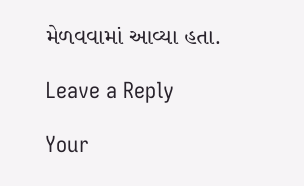મેળવવામાં આવ્યા હતા.

Leave a Reply

Your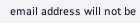email address will not be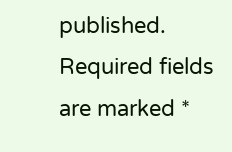published. Required fields are marked *